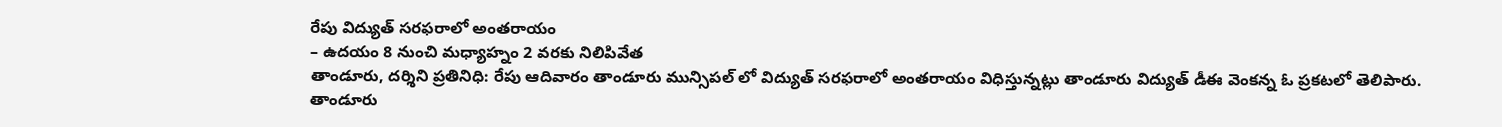రేపు విద్యుత్ సరఫరాలో అంతరాయం
– ఉదయం 8 నుంచి మధ్యాహ్నం 2 వరకు నిలిపివేత
తాండూరు, దర్శిని ప్రతినిధి: రేపు ఆదివారం తాండూరు మున్సిపల్ లో విద్యుత్ సరఫరాలో అంతరాయం విధిస్తున్నట్లు తాండూరు విద్యుత్ డీఈ వెంకన్న ఓ ప్రకటలో తెలిపారు. తాండూరు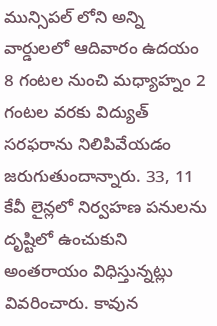మున్సిపల్ లోని అన్ని వార్డులలో ఆదివారం ఉదయం 8 గంటల నుంచి మధ్యాహ్నం 2 గంటల వరకు విద్యుత్ సరఫరాను నిలిపివేయడం జరుగుతుందాన్నారు. 33, 11 కేవీ లైన్లలో నిర్వహణ పనులను దృష్టిలో ఉంచుకుని అంతరాయం విధిస్తున్నట్లు వివరించారు. కావున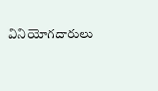వినియోగదారులు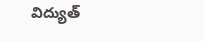విద్యుత్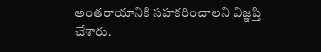అంతరాయానికి సహకరించాలని విజ్ఞప్తి చేశారు.